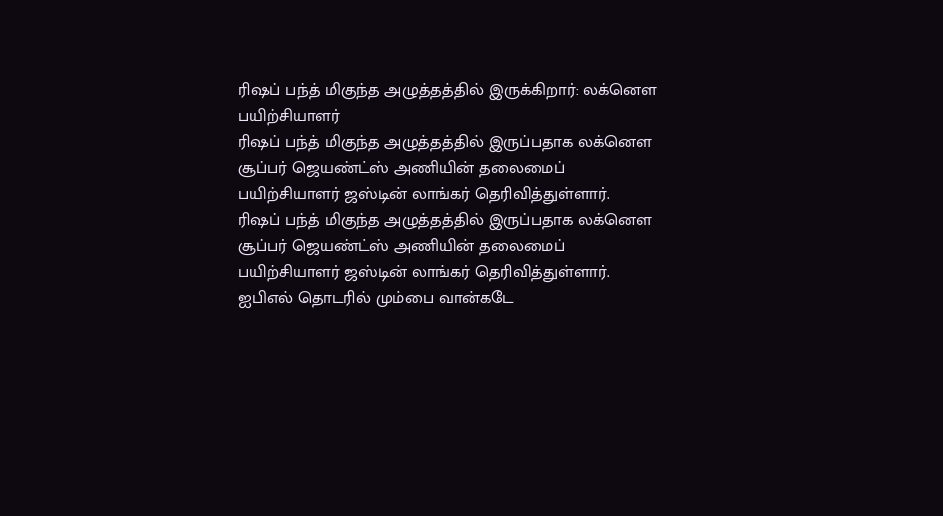ரிஷப் பந்த் மிகுந்த அழுத்தத்தில் இருக்கிறார்: லக்னௌ பயிற்சியாளர்
ரிஷப் பந்த் மிகுந்த அழுத்தத்தில் இருப்பதாக லக்னௌ சூப்பர் ஜெயண்ட்ஸ் அணியின் தலைமைப் பயிற்சியாளர் ஜஸ்டின் லாங்கர் தெரிவித்துள்ளார்.
ரிஷப் பந்த் மிகுந்த அழுத்தத்தில் இருப்பதாக லக்னௌ சூப்பர் ஜெயண்ட்ஸ் அணியின் தலைமைப் பயிற்சியாளர் ஜஸ்டின் லாங்கர் தெரிவித்துள்ளார்.
ஐபிஎல் தொடரில் மும்பை வான்கடே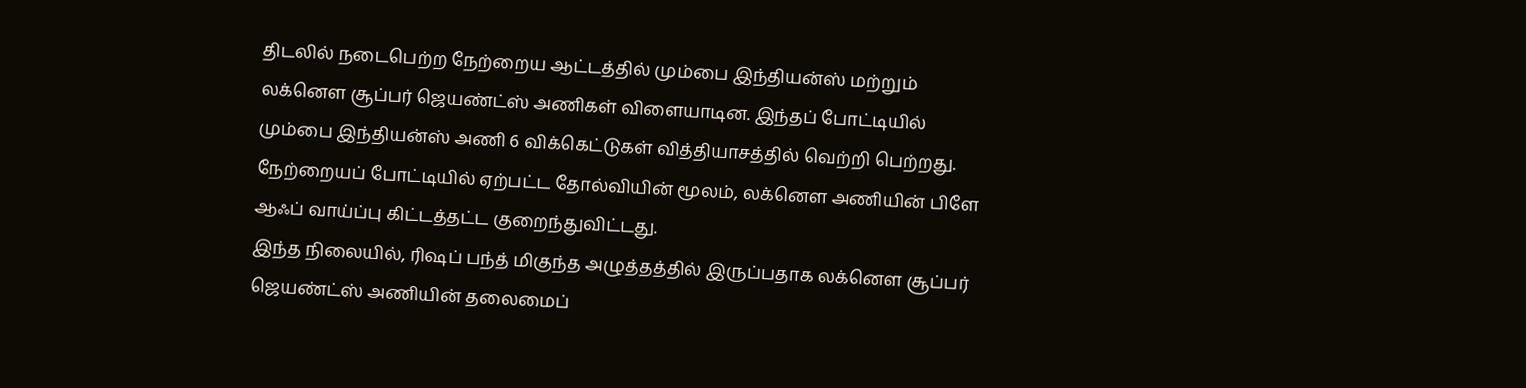திடலில் நடைபெற்ற நேற்றைய ஆட்டத்தில் மும்பை இந்தியன்ஸ் மற்றும் லக்னௌ சூப்பர் ஜெயண்ட்ஸ் அணிகள் விளையாடின. இந்தப் போட்டியில் மும்பை இந்தியன்ஸ் அணி 6 விக்கெட்டுகள் வித்தியாசத்தில் வெற்றி பெற்றது. நேற்றையப் போட்டியில் ஏற்பட்ட தோல்வியின் மூலம், லக்னௌ அணியின் பிளே ஆஃப் வாய்ப்பு கிட்டத்தட்ட குறைந்துவிட்டது.
இந்த நிலையில், ரிஷப் பந்த் மிகுந்த அழுத்தத்தில் இருப்பதாக லக்னௌ சூப்பர் ஜெயண்ட்ஸ் அணியின் தலைமைப்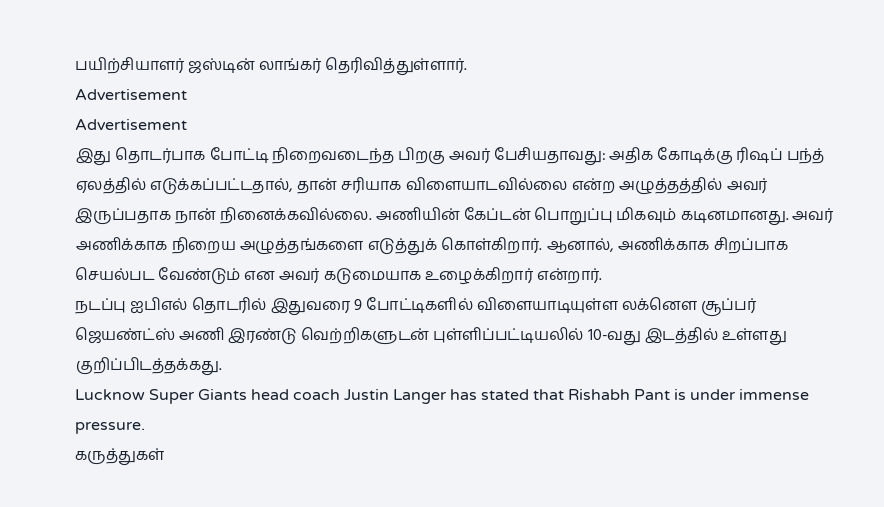பயிற்சியாளர் ஜஸ்டின் லாங்கர் தெரிவித்துள்ளார்.
Advertisement
Advertisement
இது தொடர்பாக போட்டி நிறைவடைந்த பிறகு அவர் பேசியதாவது: அதிக கோடிக்கு ரிஷப் பந்த் ஏலத்தில் எடுக்கப்பட்டதால், தான் சரியாக விளையாடவில்லை என்ற அழுத்தத்தில் அவர் இருப்பதாக நான் நினைக்கவில்லை. அணியின் கேப்டன் பொறுப்பு மிகவும் கடினமானது. அவர் அணிக்காக நிறைய அழுத்தங்களை எடுத்துக் கொள்கிறார். ஆனால், அணிக்காக சிறப்பாக செயல்பட வேண்டும் என அவர் கடுமையாக உழைக்கிறார் என்றார்.
நடப்பு ஐபிஎல் தொடரில் இதுவரை 9 போட்டிகளில் விளையாடியுள்ள லக்னௌ சூப்பர் ஜெயண்ட்ஸ் அணி இரண்டு வெற்றிகளுடன் புள்ளிப்பட்டியலில் 10-வது இடத்தில் உள்ளது குறிப்பிடத்தக்கது.
Lucknow Super Giants head coach Justin Langer has stated that Rishabh Pant is under immense pressure.
கருத்துகள்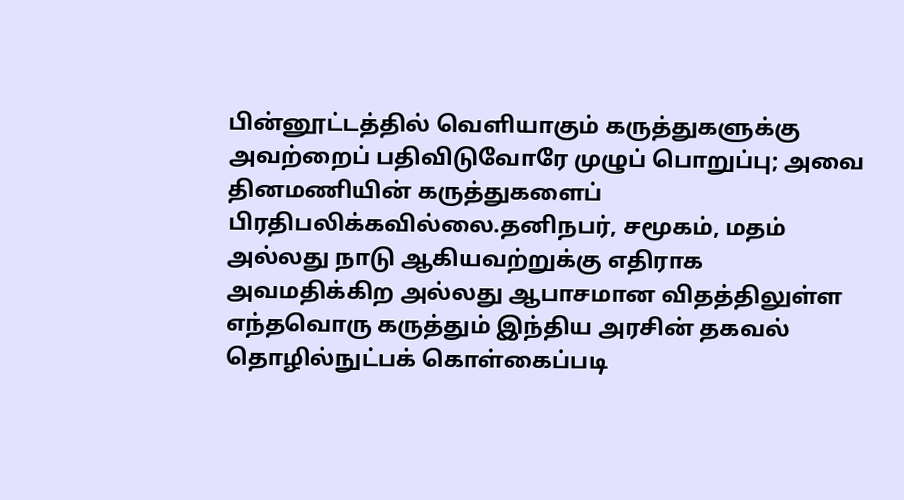பின்னூட்டத்தில் வெளியாகும் கருத்துகளுக்கு அவற்றைப் பதிவிடுவோரே முழுப் பொறுப்பு; அவை தினமணியின் கருத்துகளைப் பிரதிபலிக்கவில்லை.தனிநபர், சமூகம், மதம் அல்லது நாடு ஆகியவற்றுக்கு எதிராக அவமதிக்கிற அல்லது ஆபாசமான விதத்திலுள்ள எந்தவொரு கருத்தும் இந்திய அரசின் தகவல் தொழில்நுட்பக் கொள்கைப்படி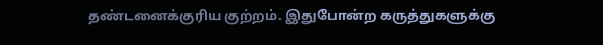தண்டனைக்குரிய குற்றம். இதுபோன்ற கருத்துகளுக்கு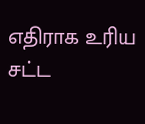எதிராக உரிய சட்ட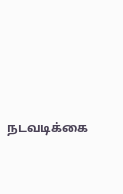நடவடிக்கை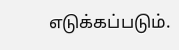எடுக்கப்படும்.